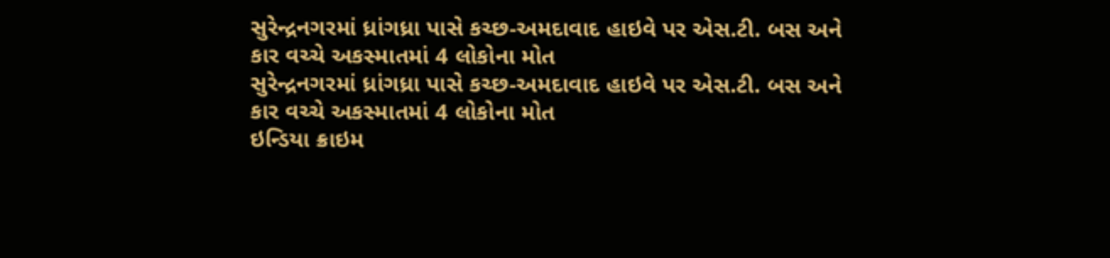સુરેન્દ્રનગરમાં ધ્રાંગધ્રા પાસે કચ્છ-અમદાવાદ હાઇવે પર એસ.ટી. બસ અને કાર વચ્ચે અકસ્માતમાં 4 લોકોના મોત
સુરેન્દ્રનગરમાં ધ્રાંગધ્રા પાસે કચ્છ-અમદાવાદ હાઇવે પર એસ.ટી. બસ અને કાર વચ્ચે અકસ્માતમાં 4 લોકોના મોત
ઇન્ડિયા ક્રાઇમ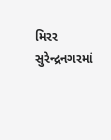મિરર
સુરેન્દ્રનગરમાં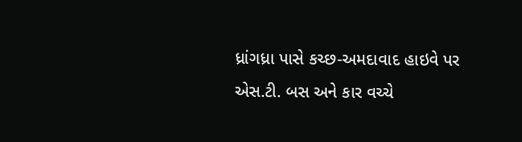ધ્રાંગધ્રા પાસે કચ્છ-અમદાવાદ હાઇવે પર એસ.ટી. બસ અને કાર વચ્ચે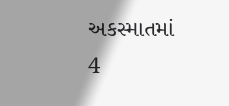અકસ્માતમાં 4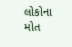લોકોના મોત